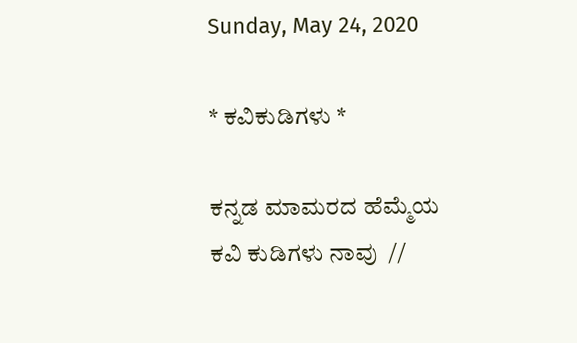Sunday, May 24, 2020

* ಕವಿಕುಡಿಗಳು *

ಕನ್ನಡ ಮಾಮರದ ಹೆಮ್ಮೆಯ
ಕವಿ ಕುಡಿಗಳು ನಾವು  //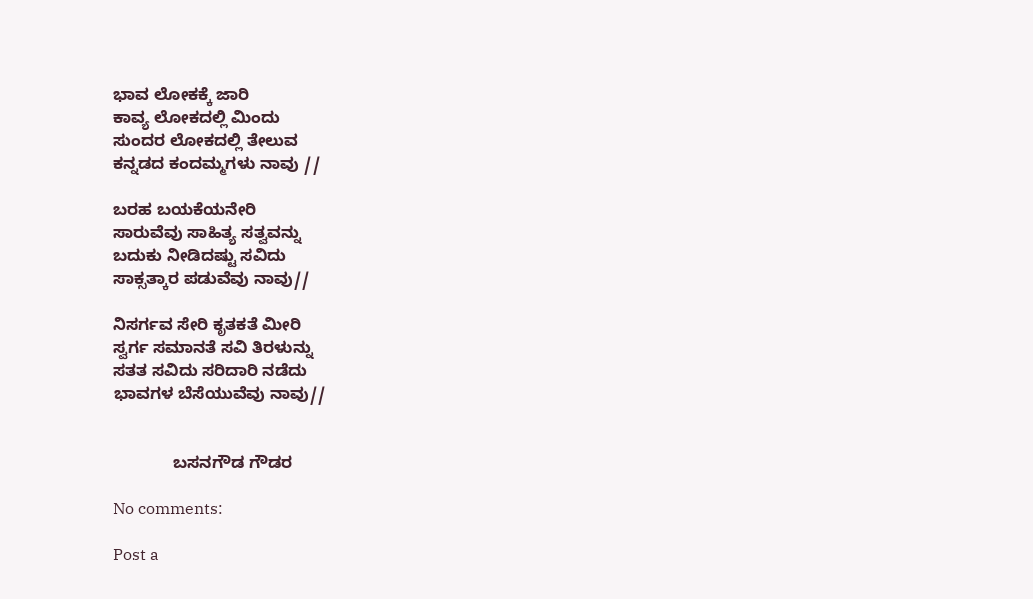ಭಾವ ಲೋಕಕ್ಕೆ ಜಾರಿ
ಕಾವ್ಯ ಲೋಕದಲ್ಲಿ ಮಿಂದು
ಸುಂದರ ಲೋಕದಲ್ಲಿ ತೇಲುವ
ಕನ್ನಡದ ಕಂದಮ್ಮಗಳು ನಾವು //

ಬರಹ ಬಯಕೆಯನೇರಿ
ಸಾರುವೆವು ಸಾಹಿತ್ಯ ಸತ್ವವನ್ನು
ಬದುಕು ನೀಡಿದಷ್ಟು ಸವಿದು
ಸಾಕ್ಸತ್ಕಾರ ಪಡುವೆವು ನಾವು//

ನಿಸರ್ಗವ ಸೇರಿ ಕೃತಕತೆ ಮೀರಿ
ಸ್ವರ್ಗ ಸಮಾನತೆ ಸವಿ ತಿರಳುನ್ನು
ಸತತ ಸವಿದು ಸರಿದಾರಿ ನಡೆದು
ಭಾವಗಳ ಬೆಸೆಯುವೆವು ನಾವು//


             ಬಸನಗೌಡ ಗೌಡರ

No comments:

Post a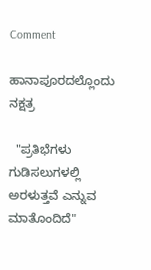Comment

ಹಾನಾಪೂರದಲ್ಲೊಂದು ನಕ್ಷತ್ರ

  "ಪ್ರತಿಭೆಗಳು ಗುಡಿಸಲುಗಳಲ್ಲಿ ಅರಳುತ್ತವೆ ಎನ್ನುವ ಮಾತೊಂದಿದೆ"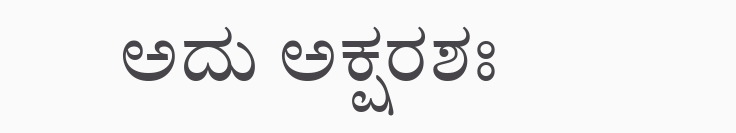ಅದು ಅಕ್ಷರಶಃ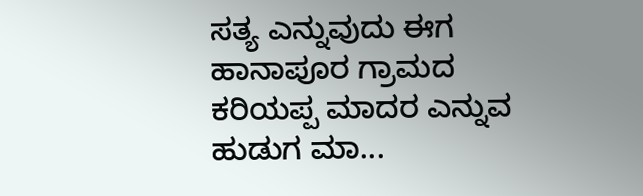ಸತ್ಯ ಎನ್ನುವುದು ಈಗ  ಹಾನಾಪೂರ ಗ್ರಾಮದ ಕರಿಯಪ್ಪ ಮಾದರ ಎನ್ನುವ ಹುಡುಗ ಮಾ...